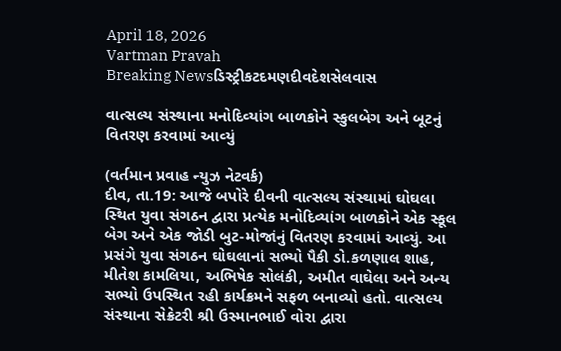April 18, 2026
Vartman Pravah
Breaking Newsડિસ્ટ્રીકટદમણદીવદેશસેલવાસ

વાત્‍સલ્‍ય સંસ્‍થાના મનોદિવ્‍યાંગ બાળકોને સ્‍કુલબેગ અને બૂટનું વિતરણ કરવામાં આવ્‍યું

(વર્તમાન પ્રવાહ ન્‍યુઝ નેટવર્ક)
દીવ, તા.19: આજે બપોરે દીવની વાત્‍સલ્‍ય સંસ્‍થામાં ઘોઘલા સ્‍થિત યુવા સંગઠન દ્વારા પ્રત્‍યેક મનોદિવ્‍યાંગ બાળકોને એક સ્‍કૂલ બેગ અને એક જોડી બુટ-મોજાંનું વિતરણ કરવામાં આવ્‍યું. આ પ્રસંગે યુવા સંગઠન ઘોઘલાનાં સભ્‍યો પૈકી ડો.કળણાલ શાહ, મીતેશ કામલિયા, અભિષેક સોલંકી, અમીત વાઘેલા અને અન્‍ય સભ્‍યો ઉપસ્‍થિત રહી કાર્યક્રમને સફળ બનાવ્‍યો હતો. વાત્‍સલ્‍ય સંસ્‍થાના સેક્રેટરી શ્રી ઉસ્‍માનભાઈ વોરા દ્વારા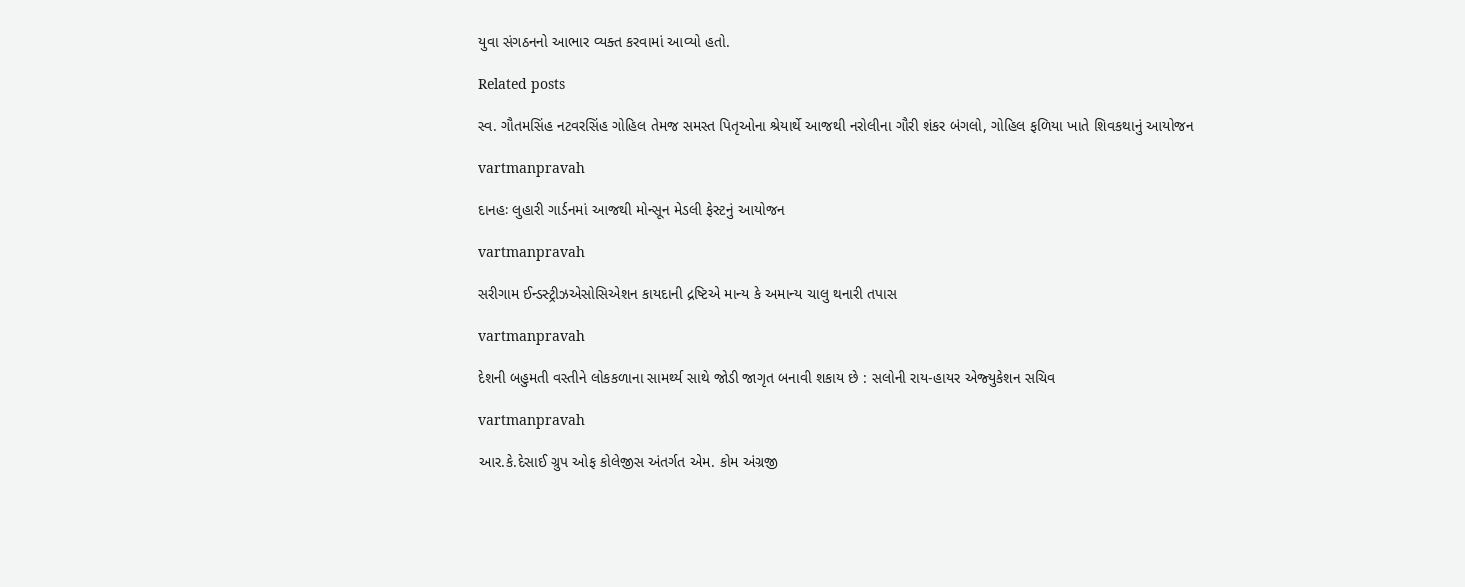યુવા સંગઠનનો આભાર વ્‍યક્‍ત કરવામાં આવ્‍યો હતો.

Related posts

સ્‍વ. ગૌતમસિંહ નટવરસિંહ ગોહિલ તેમજ સમસ્‍ત પિતૃઓના શ્રેયાર્થે આજથી નરોલીના ગૌરી શંકર બંગલો, ગોહિલ ફળિયા ખાતે શિવકથાનું આયોજન

vartmanpravah

દાનહઃ લુહારી ગાર્ડનમાં આજથી મોન્‍સૂન મેડલી ફેસ્‍ટનું આયોજન

vartmanpravah

સરીગામ ઈન્‍ડસ્‍ટ્રીઝએસોસિએશન કાયદાની દ્રષ્ટિએ માન્‍ય કે અમાન્‍ય ચાલુ થનારી તપાસ

vartmanpravah

દેશની બહુમતી વસ્‍તીને લોકકળાના સામર્થ્‍ય સાથે જોડી જાગૃત બનાવી શકાય છે : સલોની રાય-હાયર એજ્‍યુકેશન સચિવ

vartmanpravah

આર.કે.દેસાઈ ગ્રુપ ઓફ કોલેજીસ અંતર્ગત એમ. કોમ અંગ્રજી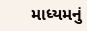માધ્યમનું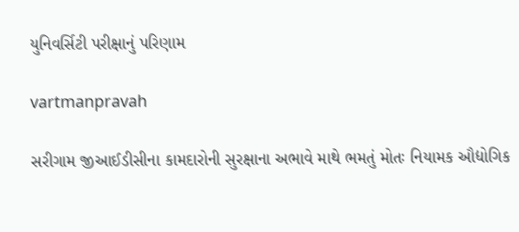યુનિવર્સિટી પરીક્ષાનું પરિણામ

vartmanpravah

સરીગામ જીઆઈડીસીના કામદારોની સુરક્ષાના અભાવે માથે ભમતું મોતઃ નિયામક ઔદ્યોગિક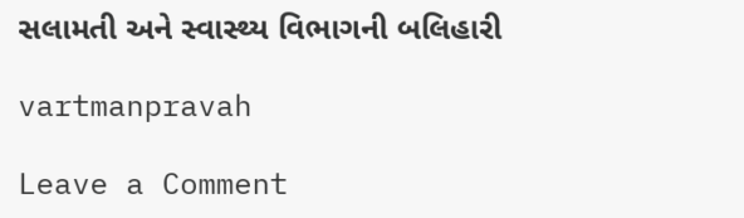સલામતી અને સ્‍વાસ્‍થ્‍ય વિભાગની બલિહારી

vartmanpravah

Leave a Comment